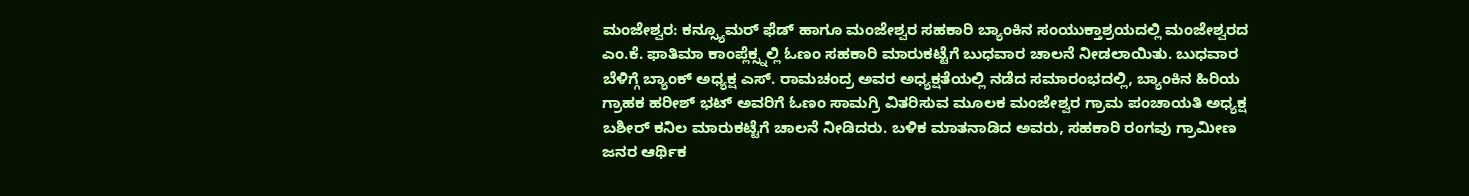ಮಂಜೇಶ್ವರ: ಕನ್ಸ್ಯೂಮರ್ ಫೆಡ್ ಹಾಗೂ ಮಂಜೇಶ್ವರ ಸಹಕಾರಿ ಬ್ಯಾಂಕಿನ ಸಂಯುಕ್ತಾಶ್ರಯದಲ್ಲಿ ಮಂಜೇಶ್ವರದ ಎಂ.ಕೆ. ಫಾತಿಮಾ ಕಾಂಪ್ಲೆಕ್ಸ್ನಲ್ಲಿ ಓಣಂ ಸಹಕಾರಿ ಮಾರುಕಟ್ಟೆಗೆ ಬುಧವಾರ ಚಾಲನೆ ನೀಡಲಾಯಿತು. ಬುಧವಾರ ಬೆಳಿಗ್ಗೆ ಬ್ಯಾಂಕ್ ಅಧ್ಯಕ್ಷ ಎಸ್. ರಾಮಚಂದ್ರ ಅವರ ಅಧ್ಯಕ್ಷತೆಯಲ್ಲಿ ನಡೆದ ಸಮಾರಂಭದಲ್ಲಿ, ಬ್ಯಾಂಕಿನ ಹಿರಿಯ ಗ್ರಾಹಕ ಹರೀಶ್ ಭಟ್ ಅವರಿಗೆ ಓಣಂ ಸಾಮಗ್ರಿ ವಿತರಿಸುವ ಮೂಲಕ ಮಂಜೇಶ್ವರ ಗ್ರಾಮ ಪಂಚಾಯತಿ ಅಧ್ಯಕ್ಷ ಬಶೀರ್ ಕನಿಲ ಮಾರುಕಟ್ಟೆಗೆ ಚಾಲನೆ ನೀಡಿದರು. ಬಳಿಕ ಮಾತನಾಡಿದ ಅವರು, ಸಹಕಾರಿ ರಂಗವು ಗ್ರಾಮೀಣ ಜನರ ಆರ್ಥಿಕ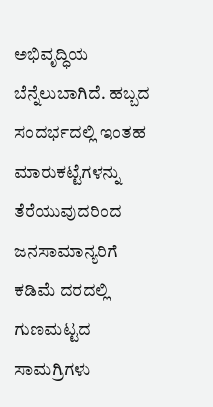ಅಭಿವೃದ್ಧಿಯ ಬೆನ್ನೆಲುಬಾಗಿದೆ. ಹಬ್ಬದ ಸಂದರ್ಭದಲ್ಲಿ ಇಂತಹ ಮಾರುಕಟ್ಟೆಗಳನ್ನು ತೆರೆಯುವುದರಿಂದ ಜನಸಾಮಾನ್ಯರಿಗೆ ಕಡಿಮೆ ದರದಲ್ಲಿ ಗುಣಮಟ್ಟದ ಸಾಮಗ್ರಿಗಳು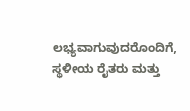ಲಭ್ಯವಾಗುವುದರೊಂದಿಗೆ, ಸ್ಥಳೀಯ ರೈತರು ಮತ್ತು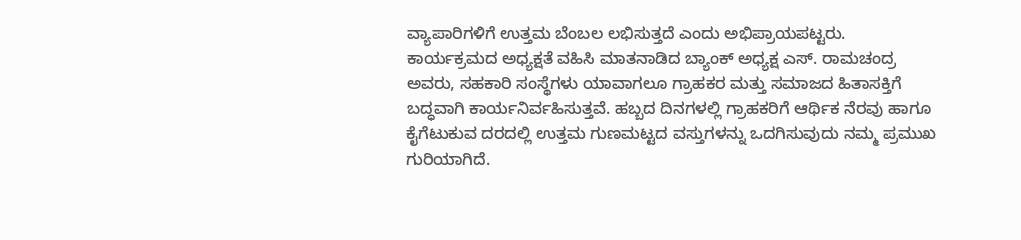ವ್ಯಾಪಾರಿಗಳಿಗೆ ಉತ್ತಮ ಬೆಂಬಲ ಲಭಿಸುತ್ತದೆ ಎಂದು ಅಭಿಪ್ರಾಯಪಟ್ಟರು.
ಕಾರ್ಯಕ್ರಮದ ಅಧ್ಯಕ್ಷತೆ ವಹಿಸಿ ಮಾತನಾಡಿದ ಬ್ಯಾಂಕ್ ಅಧ್ಯಕ್ಷ ಎಸ್. ರಾಮಚಂದ್ರ ಅವರು, ಸಹಕಾರಿ ಸಂಸ್ಥೆಗಳು ಯಾವಾಗಲೂ ಗ್ರಾಹಕರ ಮತ್ತು ಸಮಾಜದ ಹಿತಾಸಕ್ತಿಗೆ ಬದ್ಧವಾಗಿ ಕಾರ್ಯನಿರ್ವಹಿಸುತ್ತವೆ. ಹಬ್ಬದ ದಿನಗಳಲ್ಲಿ ಗ್ರಾಹಕರಿಗೆ ಆರ್ಥಿಕ ನೆರವು ಹಾಗೂ ಕೈಗೆಟುಕುವ ದರದಲ್ಲಿ ಉತ್ತಮ ಗುಣಮಟ್ಟದ ವಸ್ತುಗಳನ್ನು ಒದಗಿಸುವುದು ನಮ್ಮ ಪ್ರಮುಖ ಗುರಿಯಾಗಿದೆ.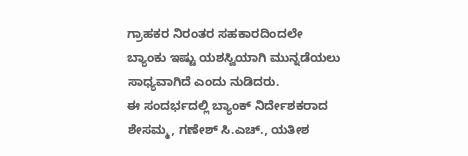ಗ್ರಾಹಕರ ನಿರಂತರ ಸಹಕಾರದಿಂದಲೇ ಬ್ಯಾಂಕು ಇಷ್ಟು ಯಶಸ್ವಿಯಾಗಿ ಮುನ್ನಡೆಯಲು ಸಾಧ್ಯವಾಗಿದೆ ಎಂದು ನುಡಿದರು.
ಈ ಸಂದರ್ಭದಲ್ಲಿ ಬ್ಯಾಂಕ್ ನಿರ್ದೇಶಕರಾದ ಶೇಸಮ್ಮ, ಗಣೇಶ್ ಸಿ.ಎಚ್., ಯತೀಶ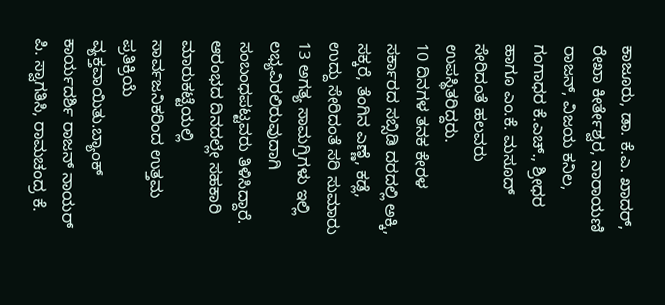ಕಾಜೂರು, ಡಾ. ಕೆ.ಎ. ಖಾದರ್, ರೇಖಾ ಕೀರ್ತೇಶ್ವರ, ನಾರಾಯಣಿ ರಾಜನ್, ವಿಜಯ ಕನಿಲ, ಗಂಗಾಧರ ಕೆ.ಎಚ್., ಶ್ರೀಧರ ಹಾಗೂ ಎಂ.ಕೆ. ಮಸೂದ್ ಸೇರಿದಂತೆ ಹಲವರು ಉಪಸ್ಥಿತರಿದ್ದರು.
10 ದಿನಗಳ ತನಕ ಕೇರಳ ಸರ್ಕಾರದ ಸಬ್ಸಿಡಿ ದರದಲ್ಲಿ ಅಕ್ಕಿ, ಸಕ್ಕರೆ, ತೆಂಗಿನ ಎಣ್ಣೆ, ಕಡ್ಲೆ, ಉದ್ದು ಸೇರಿದಂತೆ ಸರಿ ಸುಮಾರು 13 ಅಗತ್ಯ ಸಾಮಗ್ರಿಗಳು ಇಲ್ಲಿ ಲಭ್ಯವಿರಲಿರುವುದಾಗಿ ಸಂಬಂಧಪಟ್ಟವರು ತಿಳಿಸಿದ್ದಾರೆ. ಆರಂಭದ ದಿನದಲ್ಲೇ ಸಹಕಾರಿ ಮಾರುಕಟ್ಟೆಯಲ್ಲಿ ಸಾರ್ವಜನಿಕರಿಂದ ಉತ್ತಮ ಪ್ರತಿಕ್ರಿಯೆ ವ್ಯಕ್ತವಾಯಿತು.ಬ್ಯಾಂಕ್ ಕಾರ್ಯದರ್ಶಿ ರಾಜನ್ ನಾಯರ್ ಪಿ. ಸ್ವಾಗತಿಸಿ, ರಾಮಚಂದ್ರ ಕೆ.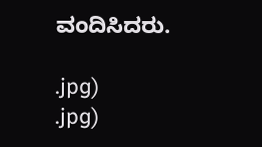ವಂದಿಸಿದರು.

.jpg)
.jpg)